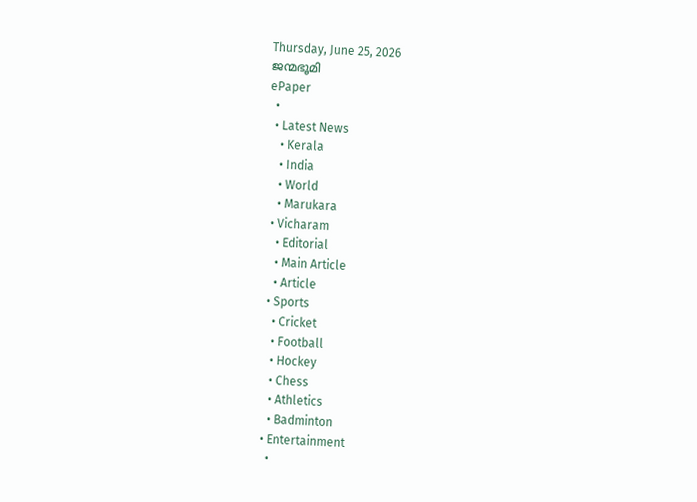Thursday, June 25, 2026
ജന്മഭൂമി
ePaper
  •
  • Latest News
    • Kerala
    • India
    • World
    • Marukara
  • Vicharam
    • Editorial
    • Main Article
    • Article
  • Sports
    • Cricket
    • Football
    • Hockey
    • Chess
    • Athletics
    • Badminton
  • Entertainment
    •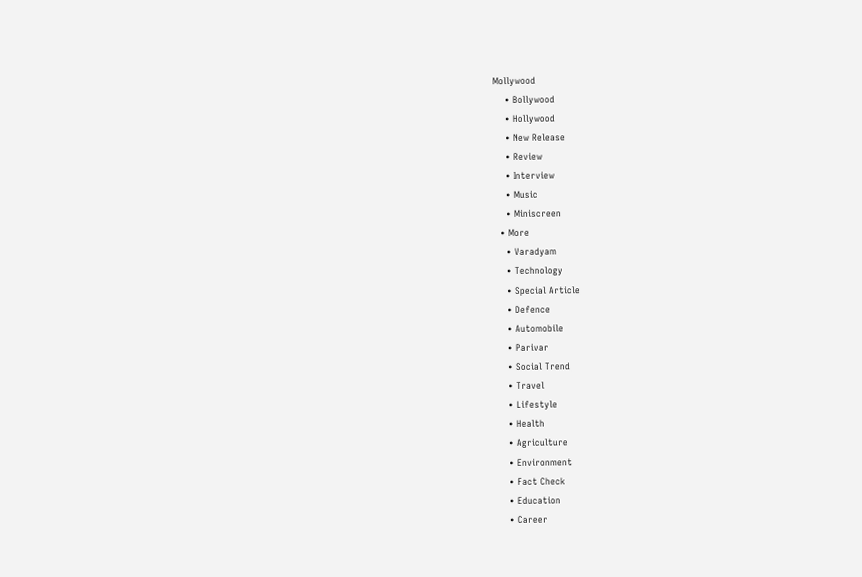Mollywood
    • Bollywood
    • Hollywood
    • New Release
    • Review
    • Interview
    • Music
    • Miniscreen
  • More
    • Varadyam
    • Technology
    • Special Article
    • Defence
    • Automobile
    • Parivar
    • Social Trend
    • Travel
    • Lifestyle
    • Health
    • Agriculture
    • Environment
    • Fact Check
    • Education
    • Career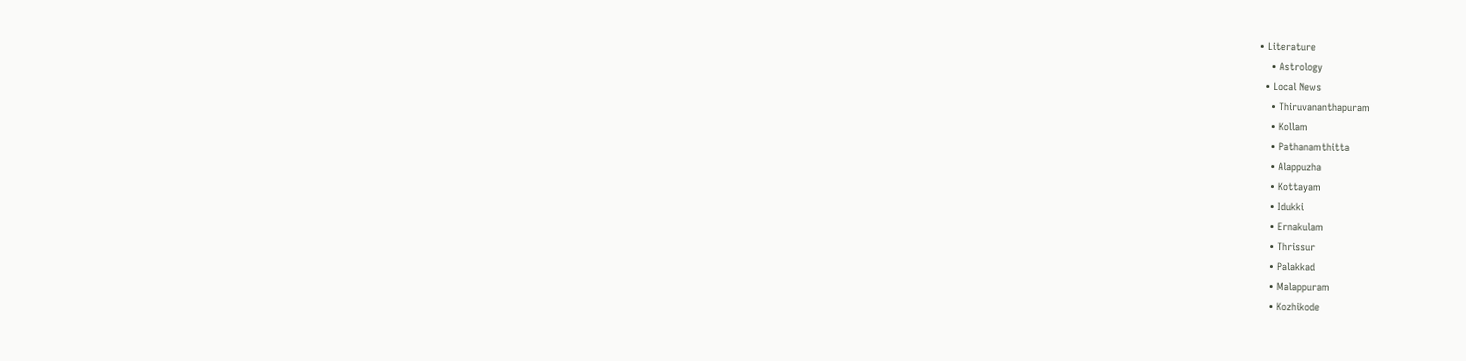• Literature
    • Astrology
  • Local News
    • Thiruvananthapuram
    • Kollam
    • Pathanamthitta
    • Alappuzha
    • Kottayam
    • Idukki
    • Ernakulam
    • Thrissur
    • Palakkad
    • Malappuram
    • Kozhikode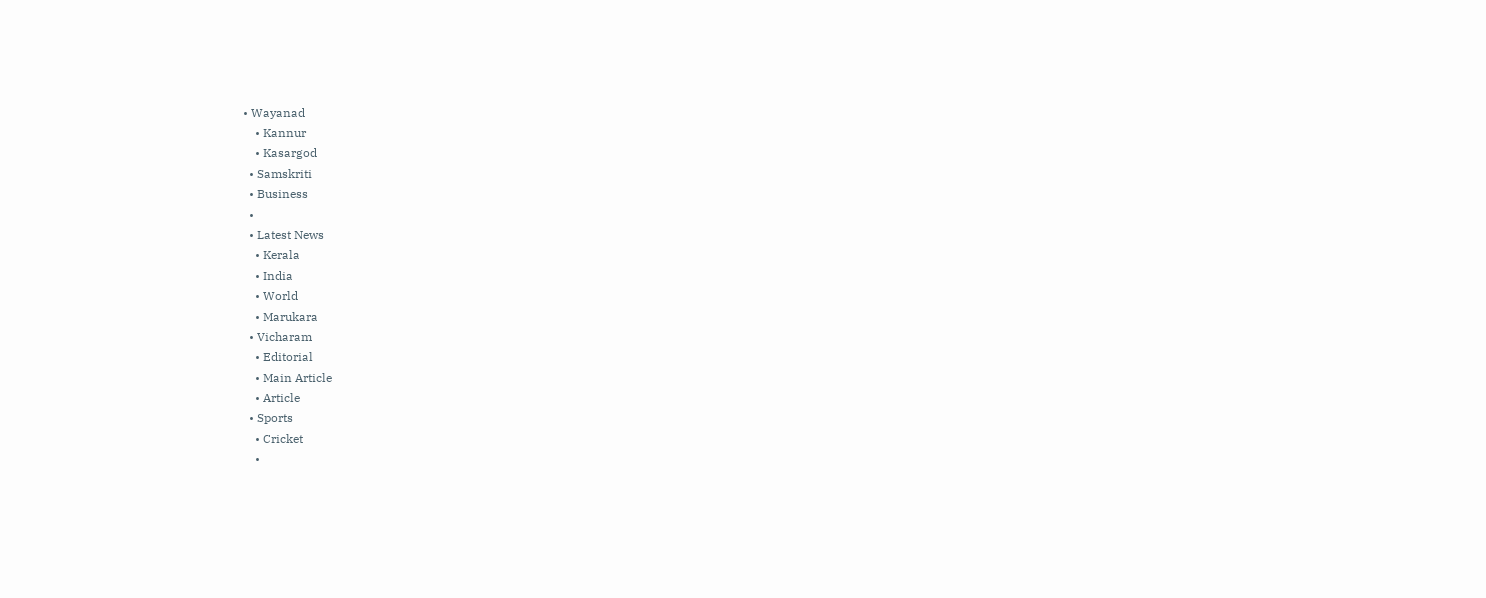• Wayanad
    • Kannur
    • Kasargod
  • Samskriti
  • Business
  •
  • Latest News
    • Kerala
    • India
    • World
    • Marukara
  • Vicharam
    • Editorial
    • Main Article
    • Article
  • Sports
    • Cricket
    •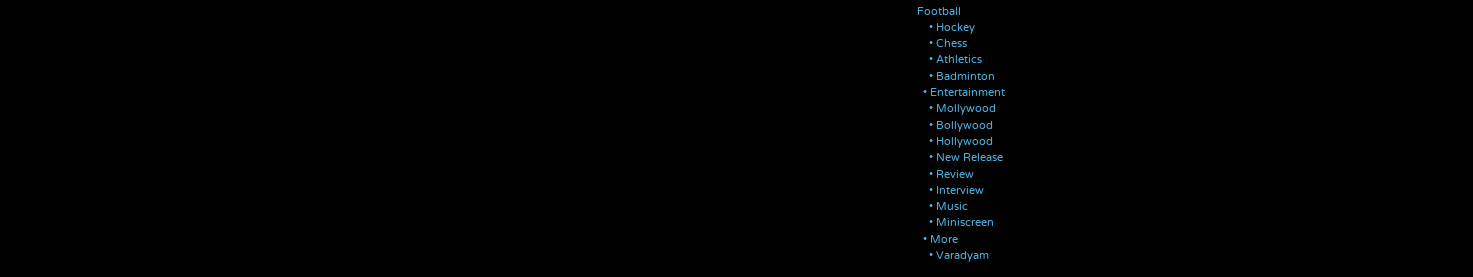Football
    • Hockey
    • Chess
    • Athletics
    • Badminton
  • Entertainment
    • Mollywood
    • Bollywood
    • Hollywood
    • New Release
    • Review
    • Interview
    • Music
    • Miniscreen
  • More
    • Varadyam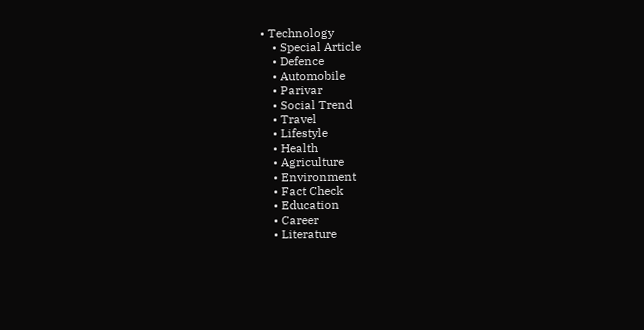• Technology
    • Special Article
    • Defence
    • Automobile
    • Parivar
    • Social Trend
    • Travel
    • Lifestyle
    • Health
    • Agriculture
    • Environment
    • Fact Check
    • Education
    • Career
    • Literature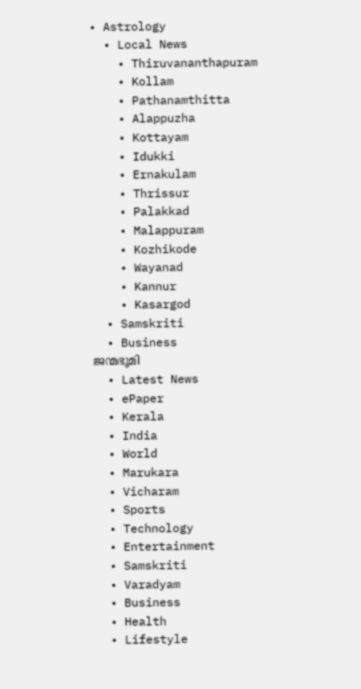• Astrology
  • Local News
    • Thiruvananthapuram
    • Kollam
    • Pathanamthitta
    • Alappuzha
    • Kottayam
    • Idukki
    • Ernakulam
    • Thrissur
    • Palakkad
    • Malappuram
    • Kozhikode
    • Wayanad
    • Kannur
    • Kasargod
  • Samskriti
  • Business
ജന്മഭൂമി
  • Latest News
  • ePaper
  • Kerala
  • India
  • World
  • Marukara
  • Vicharam
  • Sports
  • Technology
  • Entertainment
  • Samskriti
  • Varadyam
  • Business
  • Health
  • Lifestyle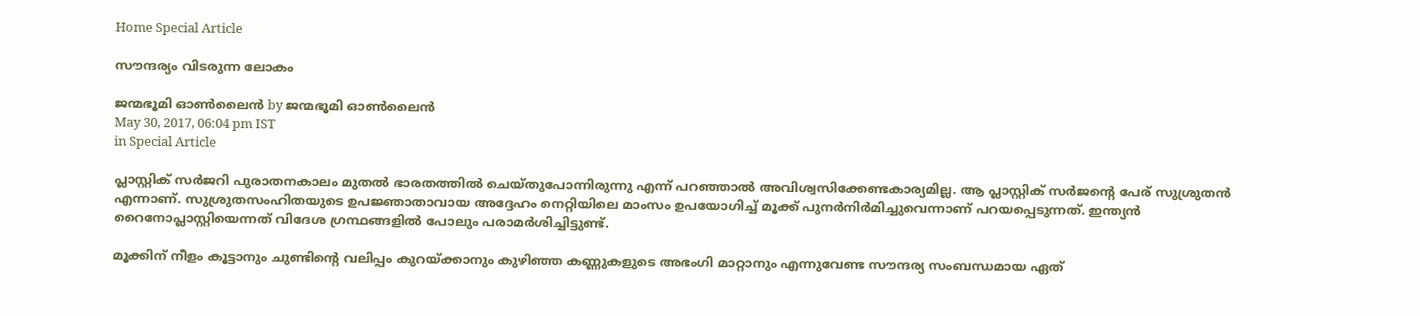Home Special Article

സൗന്ദര്യം വിടരുന്ന ലോകം

ജന്മഭൂമി ഓണ്‍ലൈന്‍ by ജന്മഭൂമി ഓണ്‍ലൈന്‍
May 30, 2017, 06:04 pm IST
in Special Article

പ്ലാസ്റ്റിക് സര്‍ജറി പുരാതനകാലം മുതല്‍ ഭാരതത്തില്‍ ചെയ്തുപോന്നിരുന്നു എന്ന് പറഞ്ഞാല്‍ അവിശ്വസിക്കേണ്ടകാര്യമില്ല. ആ പ്ലാസ്റ്റിക് സര്‍ജന്റെ പേര് സുശ്രുതന്‍ എന്നാണ്. സുശ്രുതസംഹിതയുടെ ഉപജ്ഞാതാവായ അദ്ദേഹം നെറ്റിയിലെ മാംസം ഉപയോഗിച്ച് മൂക്ക് പുനര്‍നിര്‍മിച്ചുവെന്നാണ് പറയപ്പെടുന്നത്. ഇന്ത്യന്‍ റൈനോപ്ലാസ്റ്റിയെന്നത് വിദേശ ഗ്രന്ഥങ്ങളില്‍ പോലും പരാമര്‍ശിച്ചിട്ടുണ്ട്.

മൂക്കിന് നീളം കൂട്ടാനും ചുണ്ടിന്റെ വലിപ്പം കുറയ്‌ക്കാനും കുഴിഞ്ഞ കണ്ണുകളുടെ അഭംഗി മാറ്റാനും എന്നുവേണ്ട സൗന്ദര്യ സംബന്ധമായ ഏത്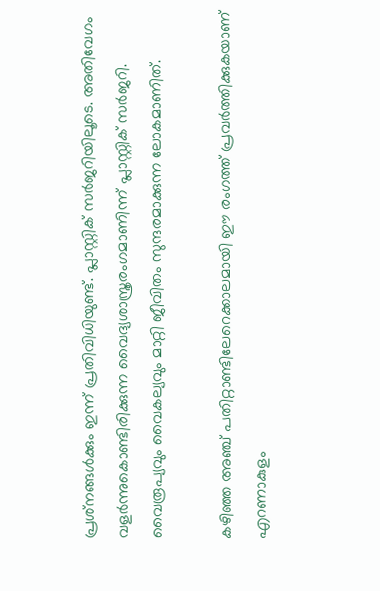പ്രശ്‌നങ്ങള്‍ക്കും ഇന്ന് പ്രതിവിധിയുണ്ട്. പ്ലാസ്റ്റിക് സര്‍ജറിയിലൂടെ. അതിവേഗം വളര്‍ന്നുകൊണ്ടിരിക്കുന്ന വൈദ്യശാസ്ത്രരംഗമാണിന്ന് പ്ലാസ്റ്റിക് സര്‍ജറി. വൈരൂപ്യവും വൈകല്യവും മാറ്റി ജീവിതം സുന്ദരമാക്കുന്ന ലോകമാണിത്.

കഴിഞ്ഞ അഞ്ച് പതിറ്റാണ്ടിലേറെക്കാലമായി ഈ രംഗത്ത് പ്രവര്‍ത്തിക്കുകയാണ് എറണാകുളം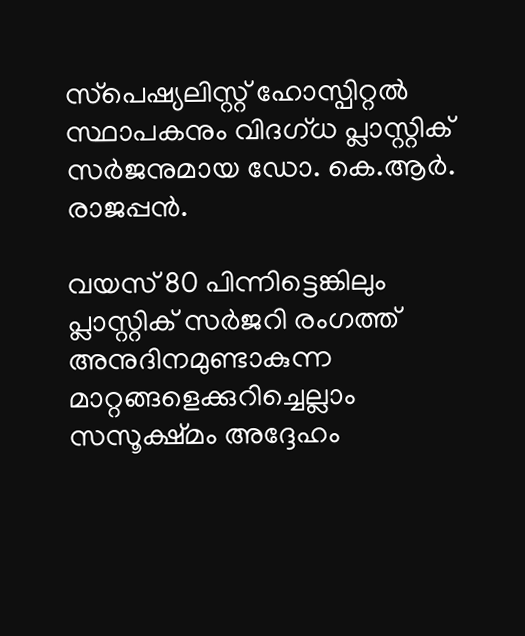സ്‌പെഷ്യലിസ്റ്റ് ഹോസ്പിറ്റല്‍ സ്ഥാപകനും വിദഗ്ധ പ്ലാസ്റ്റിക് സര്‍ജനുമായ ഡോ. കെ.ആര്‍. രാജപ്പന്‍.

വയസ് 80 പിന്നിട്ടെങ്കിലും പ്ലാസ്റ്റിക് സര്‍ജറി രംഗത്ത് അനുദിനമുണ്ടാകുന്ന മാറ്റങ്ങളെക്കുറിച്ചെല്ലാം സസൂക്ഷ്മം അദ്ദേഹം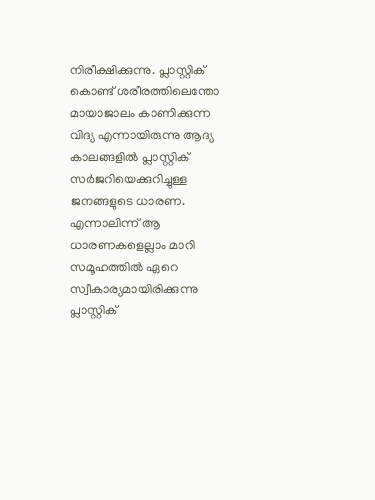നിരീക്ഷിക്കുന്നു. പ്ലാസ്റ്റിക് കൊണ്ട് ശരീരത്തിലെന്തോ മായാജാലം കാണിക്കുന്ന വിദ്യ എന്നായിരുന്നു ആദ്യ കാലങ്ങളില്‍ പ്ലാസ്റ്റിക് സര്‍ജറിയെക്കുറിച്ചുള്ള ജനങ്ങളുടെ ധാരണ. എന്നാലിന്ന് ആ ധാരണകളെല്ലാം മാറി സമൂഹത്തില്‍ ഏറെ സ്വീകാര്യമായിരിക്കുന്നു പ്ലാസ്റ്റിക്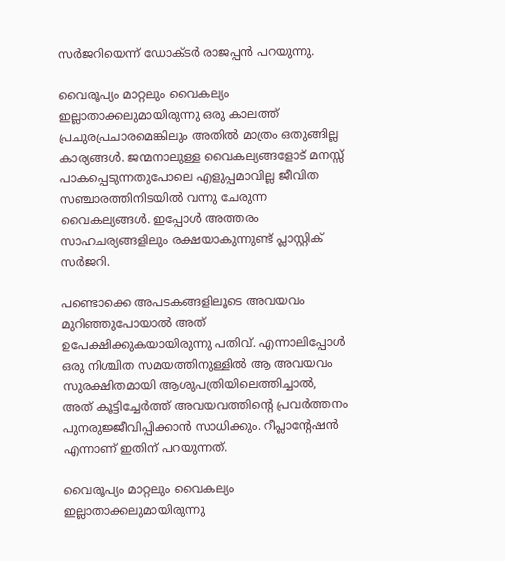സര്‍ജറിയെന്ന് ഡോക്ടര്‍ രാജപ്പന്‍ പറയുന്നു.

വൈരൂപ്യം മാറ്റലും വൈകല്യം ഇല്ലാതാക്കലുമായിരുന്നു ഒരു കാലത്ത് പ്രചുരപ്രചാരമെങ്കിലും അതില്‍ മാത്രം ഒതുങ്ങില്ല കാര്യങ്ങള്‍. ജന്മനാലുള്ള വൈകല്യങ്ങളോട് മനസ്സ് പാകപ്പെടുന്നതുപോലെ എളുപ്പമാവില്ല ജീവിത സഞ്ചാരത്തിനിടയില്‍ വന്നു ചേരുന്ന വൈകല്യങ്ങള്‍. ഇപ്പോള്‍ അത്തരം സാഹചര്യങ്ങളിലും രക്ഷയാകുന്നുണ്ട് പ്ലാസ്റ്റിക് സര്‍ജറി.

പണ്ടൊക്കെ അപടകങ്ങളിലൂടെ അവയവം മുറിഞ്ഞുപോയാല്‍ അത് ഉപേക്ഷിക്കുകയായിരുന്നു പതിവ്. എന്നാലിപ്പോള്‍ ഒരു നിശ്ചിത സമയത്തിനുള്ളില്‍ ആ അവയവം സുരക്ഷിതമായി ആശുപത്രിയിലെത്തിച്ചാല്‍, അത് കൂട്ടിച്ചേര്‍ത്ത് അവയവത്തിന്റെ പ്രവര്‍ത്തനം പുനരുജ്ജീവിപ്പിക്കാന്‍ സാധിക്കും. റീപ്ലാന്റേഷന്‍ എന്നാണ് ഇതിന് പറയുന്നത്.

വൈരൂപ്യം മാറ്റലും വൈകല്യം ഇല്ലാതാക്കലുമായിരുന്നു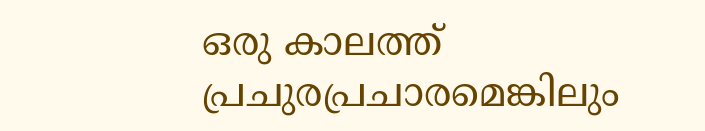ഒരു കാലത്ത് പ്രചുരപ്രചാരമെങ്കിലും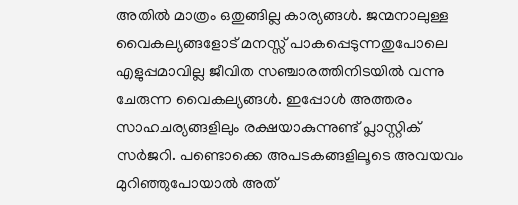അതില്‍ മാത്രം ഒതുങ്ങില്ല കാര്യങ്ങള്‍. ജന്മനാലുള്ള വൈകല്യങ്ങളോട് മനസ്സ് പാകപ്പെടുന്നതുപോലെ എളുപ്പമാവില്ല ജീവിത സഞ്ചാരത്തിനിടയില്‍ വന്നു ചേരുന്ന വൈകല്യങ്ങള്‍. ഇപ്പോള്‍ അത്തരം സാഹചര്യങ്ങളിലും രക്ഷയാകുന്നുണ്ട് പ്ലാസ്റ്റിക് സര്‍ജറി. പണ്ടൊക്കെ അപടകങ്ങളിലൂടെ അവയവം മുറിഞ്ഞുപോയാല്‍ അത്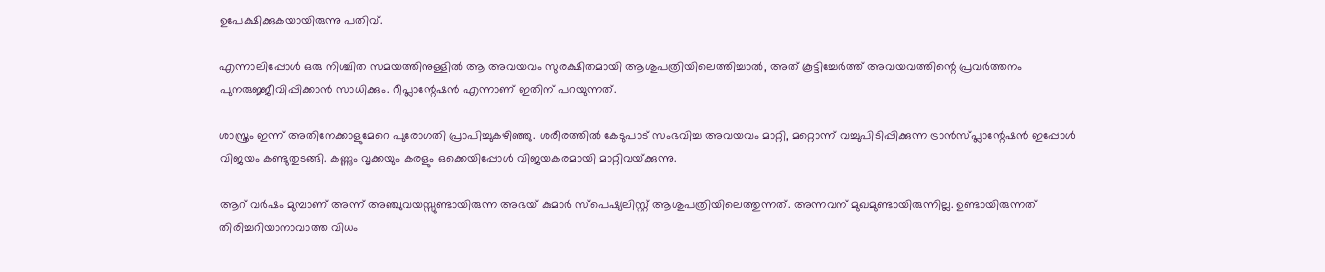ഉപേക്ഷിക്കുകയായിരുന്നു പതിവ്.

എന്നാലിപ്പോള്‍ ഒരു നിശ്ചിത സമയത്തിനുള്ളില്‍ ആ അവയവം സുരക്ഷിതമായി ആശുപത്രിയിലെത്തിച്ചാല്‍, അത് കൂട്ടിച്ചേര്‍ത്ത് അവയവത്തിന്റെ പ്രവര്‍ത്തനം പുനരുജ്ജീവിപ്പിക്കാന്‍ സാധിക്കും. റീപ്ലാന്റേഷന്‍ എന്നാണ് ഇതിന് പറയുന്നത്.

ശാസ്ത്രം ഇന്ന് അതിനേക്കാളുമേറെ പുരോഗതി പ്രാപിച്ചുകഴിഞ്ഞു. ശരീരത്തില്‍ കേടുപാട് സംഭവിച്ച അവയവം മാറ്റി, മറ്റൊന്ന് വച്ചുപിടിപ്പിക്കുന്ന ട്രാന്‍സ്പ്ലാന്റേഷന്‍ ഇപ്പോള്‍ വിജയം കണ്ടുതുടങ്ങി. കണ്ണും വൃക്കയും കരളും ഒക്കെയിപ്പോള്‍ വിജയകരമായി മാറ്റിവയ്‌ക്കുന്നു.

ആറ് വര്‍ഷം മുമ്പാണ് അന്ന് അഞ്ചുവയസ്സുണ്ടായിരുന്ന അഭയ് കുമാര്‍ സ്‌പെഷ്യലിസ്റ്റ് ആശുപത്രിയിലെത്തുന്നത്. അന്നവന് മുഖമുണ്ടായിരുന്നില്ല. ഉണ്ടായിരുന്നത് തിരിച്ചറിയാനാവാത്ത വിധം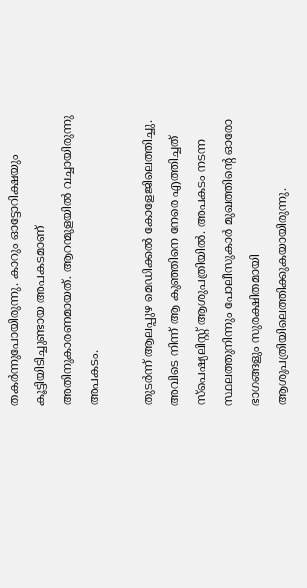തകര്‍ന്നുപോയിരുന്നു. കാറും ഓട്ടോറിക്ഷയും കൂട്ടിയിടിച്ചുണ്ടായ അപകടമാണ് അതിനുകാരണമായത്. ആറന്മുളയില്‍ വച്ചായിരുന്നു അപകടം.

തുടര്‍ന്ന് ആലപ്പുഴ മെഡിക്കല്‍ കോളേജിലെത്തിച്ചു. അവിടെ നിന്ന് ആ കുഞ്ഞിനെ നേരെ എത്തിച്ചത് സ്‌പെഷ്യലിസ്റ്റ് ആശുപത്രിയില്‍. അപകടം നടന്ന സ്ഥലത്തുനിന്നും പോലീസുകാര്‍ മുഖത്തിന്റെ ഓരോ ഭാഗങ്ങളും സുരക്ഷിതമായി ആശുപത്രിയിലെത്തിക്കുകയായിരുന്നു.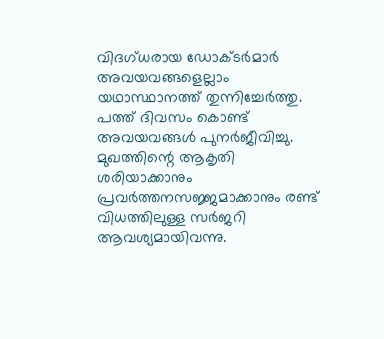വിദഗ്ധരായ ഡോക്ടര്‍മാര്‍ അവയവങ്ങളെല്ലാം യഥാസ്ഥാനത്ത് തുന്നിച്ചേര്‍ത്തു. പത്ത് ദിവസം കൊണ്ട് അവയവങ്ങള്‍ പുനര്‍ജീവിച്ചു. മുഖത്തിന്റെ ആകൃതി ശരിയാക്കാനും പ്രവര്‍ത്തനസജ്ജമാക്കാനും രണ്ട് വിധത്തിലുള്ള സര്‍ജറി ആവശ്യമായിവന്നു.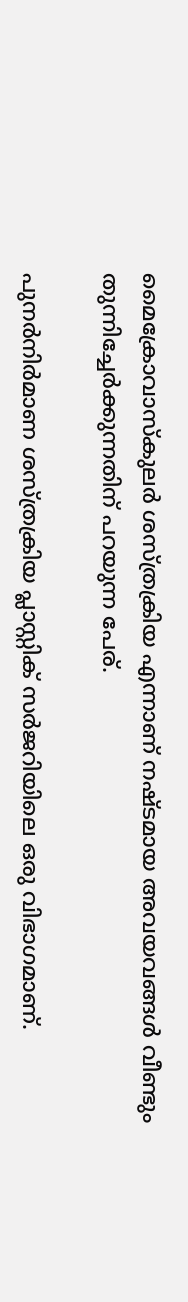മൈക്രോവാസ്‌കുലര്‍ ശസ്ത്രക്രിയ എന്നാണ് നഷ്ടമായ അവയവങ്ങള്‍ വീണ്ടും തുന്നിച്ചേര്‍ക്കുന്നതിന് പറയുന്ന പേര്.

പുനര്‍നിര്‍മാണ ശസ്ത്രക്രിയ പ്ലാസ്റ്റിക് സര്‍ജറിയിലെ ഒരു വിഭാഗമാണ്.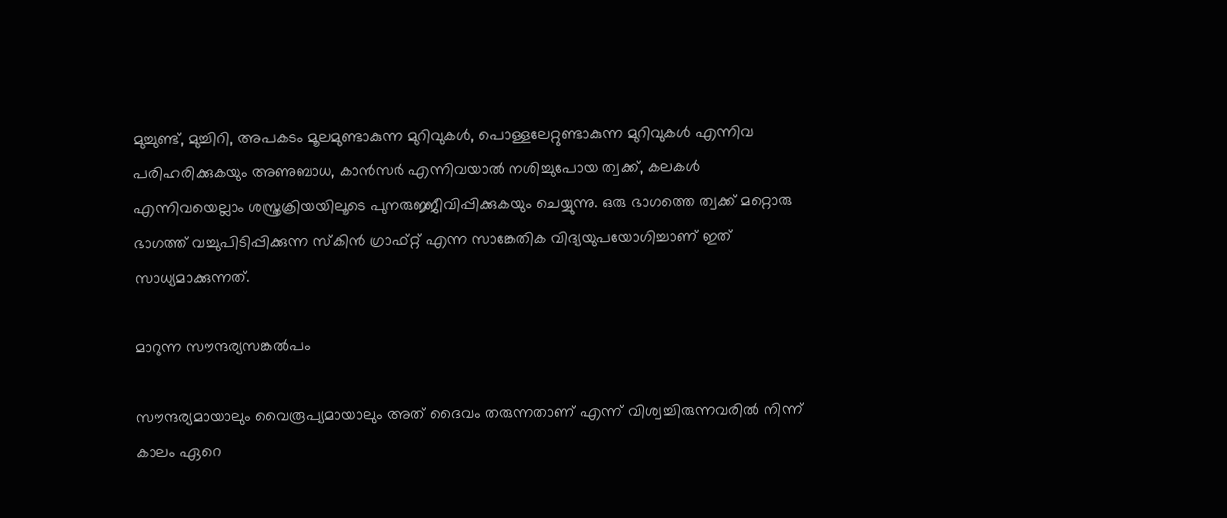മുച്ചുണ്ട്, മുച്ചിറി, അപകടം മൂലമുണ്ടാകുന്ന മുറിവുകള്‍, പൊള്ളലേറ്റുണ്ടാകുന്ന മുറിവുകള്‍ എന്നിവ പരിഹരിക്കുകയും അണുബാധ, കാന്‍സര്‍ എന്നിവയാല്‍ നശിച്ചുപോയ ത്വക്ക്, കലകള്‍ എന്നിവയെല്ലാം ശസ്ത്രക്രിയയിലൂടെ പുനരുജ്ജീവിപ്പിക്കുകയും ചെയ്യുന്നു. ഒരു ഭാഗത്തെ ത്വക്ക് മറ്റൊരു ഭാഗത്ത് വച്ചുപിടിപ്പിക്കുന്ന സ്‌കിന്‍ ഗ്രാഫ്റ്റ് എന്ന സാങ്കേതിക വിദ്യയുപയോഗിച്ചാണ് ഇത് സാധ്യമാക്കുന്നത്.

മാറുന്ന സൗന്ദര്യസങ്കല്‍പം

സൗന്ദര്യമായാലും വൈരൂപ്യമായാലും അത് ദൈവം തരുന്നതാണ് എന്ന് വിശ്വച്ചിരുന്നവരില്‍ നിന്ന് കാലം ഏറെ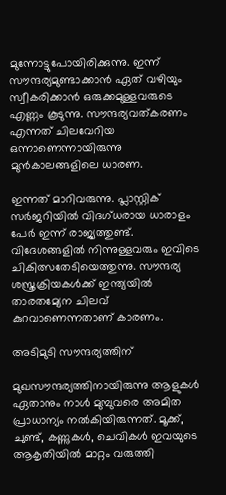മുന്നോട്ടുപോയിരിക്കുന്നു. ഇന്ന് സൗന്ദര്യമുണ്ടാക്കാന്‍ ഏത് വഴിയും സ്വീകരിക്കാന്‍ ഒരുക്കമുള്ളവരുടെ എണ്ണം കൂടുന്നു. സൗന്ദര്യവത്കരണം എന്നത് ചിലവേറിയ ഒന്നാണെന്നായിരുന്നു മുന്‍കാലങ്ങളിലെ ധാരണ.

ഇന്നത് മാറിവരുന്നു. പ്ലാസ്റ്റിക് സര്‍ജറിയില്‍ വിദഗ്ധരായ ധാരാളം പേര്‍ ഇന്ന് രാജ്യത്തുണ്ട്. വിദേശങ്ങളില്‍ നിന്നുള്ളവരും ഇവിടെ ചികിത്സതേടിയെത്തുന്നു. സൗന്ദര്യ ശസ്ത്രക്രിയകള്‍ക്ക് ഇന്ത്യയില്‍ താരതമ്യേന ചിലവ് കുറവാണെന്നതാണ് കാരണം.

അടിമുടി സൗന്ദര്യത്തിന്

മുഖസൗന്ദര്യത്തിനായിരുന്നു ആളുകള്‍ ഏതാനും നാള്‍ മുമ്പുവരെ അമിത പ്രാധാന്യം നല്‍കിയിരുന്നത്. മൂക്ക്, ചുണ്ട്, കണ്ണുകള്‍, ചെവികള്‍ ഇവയുടെ ആകൃതിയില്‍ മാറ്റം വരുത്തി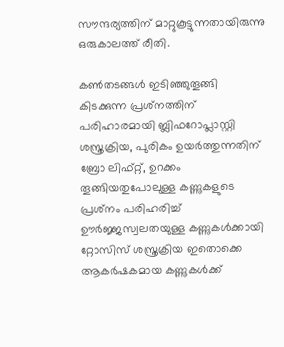സൗന്ദര്യത്തിന് മാറ്റുകൂട്ടുന്നതായിരുന്നു ഒരുകാലത്ത് രീതി.

കണ്‍തടങ്ങള്‍ ഇടിഞ്ഞുതൂങ്ങി കിടക്കുന്ന പ്രശ്‌നത്തിന് പരിഹാരമായി ബ്ലിഫറോപ്ലാസ്റ്റി ശസ്ത്രക്രിയ, പുരികം ഉയര്‍ത്തുന്നതിന് ബ്രോ ലിഫ്റ്റ്, ഉറക്കം തൂങ്ങിയതുപോലുള്ള കണ്ണുകളുടെ പ്രശ്‌നം പരിഹരിച്ച് ഊര്‍ജ്ജസ്വലതയുള്ള കണ്ണുകള്‍ക്കായി റ്റോസിസ് ശസ്ത്രക്രിയ ഇതൊക്കെ ആകര്‍ഷകമായ കണ്ണുകള്‍ക്ക്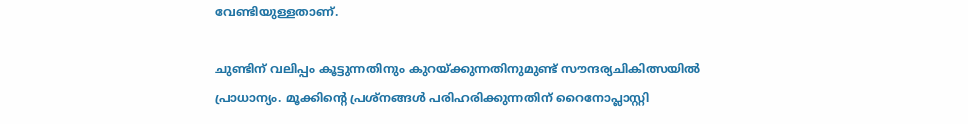വേണ്ടിയുള്ളതാണ്.

ചുണ്ടിന് വലിപ്പം കൂട്ടുന്നതിനും കുറയ്‌ക്കുന്നതിനുമുണ്ട് സൗന്ദര്യചികിത്സയില്‍ പ്രാധാന്യം. മൂക്കിന്റെ പ്രശ്‌നങ്ങള്‍ പരിഹരിക്കുന്നതിന് റൈനോപ്ലാസ്റ്റി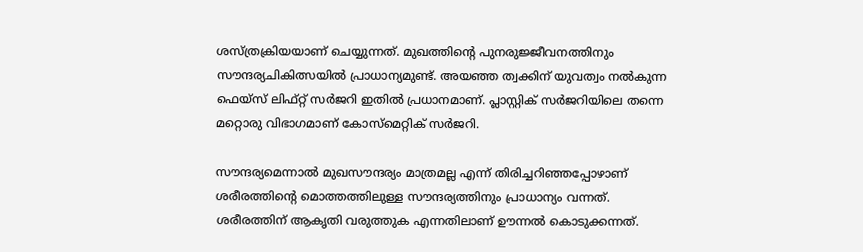ശസ്ത്രക്രിയയാണ് ചെയ്യുന്നത്. മുഖത്തിന്റെ പുനരുജ്ജീവനത്തിനും സൗന്ദര്യചികിത്സയില്‍ പ്രാധാന്യമുണ്ട്. അയഞ്ഞ ത്വക്കിന് യുവത്വം നല്‍കുന്ന ഫെയ്‌സ് ലിഫ്റ്റ് സര്‍ജറി ഇതില്‍ പ്രധാനമാണ്. പ്ലാസ്റ്റിക് സര്‍ജറിയിലെ തന്നെ മറ്റൊരു വിഭാഗമാണ് കോസ്‌മെറ്റിക് സര്‍ജറി.

സൗന്ദര്യമെന്നാല്‍ മുഖസൗന്ദര്യം മാത്രമല്ല എന്ന് തിരിച്ചറിഞ്ഞപ്പോഴാണ് ശരീരത്തിന്റെ മൊത്തത്തിലുള്ള സൗന്ദര്യത്തിനും പ്രാധാന്യം വന്നത്. ശരീരത്തിന് ആകൃതി വരുത്തുക എന്നതിലാണ് ഊന്നല്‍ കൊടുക്കന്നത്.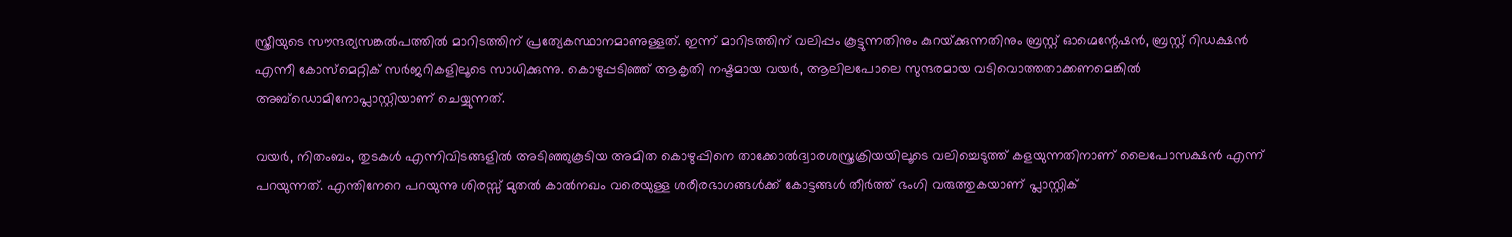സ്ത്രീയുടെ സൗന്ദര്യസങ്കല്‍പത്തില്‍ മാറിടത്തിന് പ്രത്യേകസ്ഥാനമാണുള്ളത്. ഇന്ന് മാറിടത്തിന് വലിപ്പം കൂട്ടുന്നതിനും കുറയ്‌ക്കുന്നതിനും ബ്രസ്റ്റ് ഓഗ്മെന്റേഷന്‍, ബ്രസ്റ്റ് റിഡക്ഷന്‍ എന്നീ കോസ്‌മെറ്റിക് സര്‍ജറികളിലൂടെ സാധിക്കുന്നു. കൊഴുപ്പടിഞ്ഞ് ആകൃതി നഷ്ടമായ വയര്‍, ആലിലപോലെ സുന്ദരമായ വടിവൊത്തതാക്കണമെങ്കില്‍ അബ്‌ഡൊമിനോപ്ലാസ്റ്റിയാണ് ചെയ്യുന്നത്.

വയര്‍, നിതംബം, തുടകള്‍ എന്നിവിടങ്ങളില്‍ അടിഞ്ഞുകൂടിയ അമിത കൊഴുപ്പിനെ താക്കോല്‍ദ്വാരശസ്ത്രക്രിയയിലൂടെ വലിച്ചെടുത്ത് കളയുന്നതിനാണ് ലൈപോസക്ഷന്‍ എന്ന് പറയുന്നത്. എന്തിനേറെ പറയുന്നു ശിരസ്സ് മുതല്‍ കാല്‍നഖം വരെയുള്ള ശരീരഭാഗങ്ങള്‍ക്ക് കോട്ടങ്ങള്‍ തീര്‍ത്ത് ഭംഗി വരുത്തുകയാണ് പ്ലാസ്റ്റിക്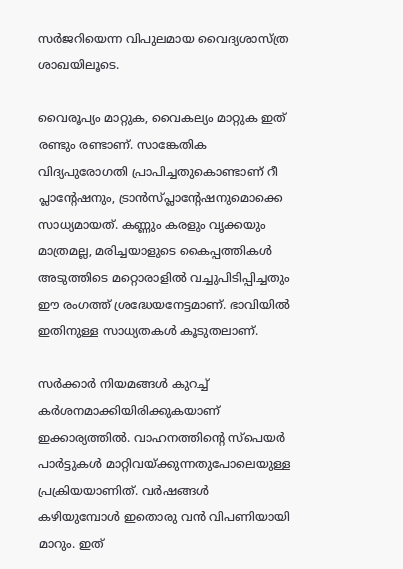സര്‍ജറിയെന്ന വിപുലമായ വൈദ്യശാസ്ത്ര ശാഖയിലൂടെ.

വൈരൂപ്യം മാറ്റുക, വൈകല്യം മാറ്റുക ഇത് രണ്ടും രണ്ടാണ്. സാങ്കേതിക വിദ്യപുരോഗതി പ്രാപിച്ചതുകൊണ്ടാണ് റീ പ്ലാന്റേഷനും, ട്രാന്‍സ്പ്ലാന്റേഷനുമൊക്കെ സാധ്യമായത്. കണ്ണും കരളും വൃക്കയും മാത്രമല്ല, മരിച്ചയാളുടെ കൈപ്പത്തികള്‍ അടുത്തിടെ മറ്റൊരാളില്‍ വച്ചുപിടിപ്പിച്ചതും ഈ രംഗത്ത് ശ്രദ്ധേയനേട്ടമാണ്. ഭാവിയില്‍ ഇതിനുള്ള സാധ്യതകള്‍ കൂടുതലാണ്.

സര്‍ക്കാര്‍ നിയമങ്ങള്‍ കുറച്ച് കര്‍ശനമാക്കിയിരിക്കുകയാണ് ഇക്കാര്യത്തില്‍. വാഹനത്തിന്റെ സ്‌പെയര്‍ പാര്‍ട്ടുകള്‍ മാറ്റിവയ്‌ക്കുന്നതുപോലെയുള്ള പ്രക്രിയയാണിത്. വര്‍ഷങ്ങള്‍ കഴിയുമ്പോള്‍ ഇതൊരു വന്‍ വിപണിയായി മാറും. ഇത്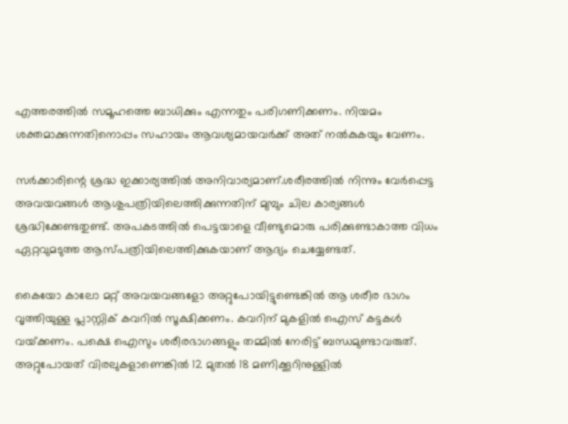എത്തരത്തില്‍ സമൂഹത്തെ ബാധിക്കും എന്നതും പരിഗണിക്കണം. നിയമം ശക്തമാക്കുന്നതിനൊപ്പം സഹായം ആവശ്യമായവര്‍ക്ക് അത് നല്‍കുകയും വേണം.

സര്‍ക്കാരിന്റെ ശ്രദ്ധ ഇക്കാര്യത്തില്‍ അനിവാര്യമാണ്.ശരീരത്തില്‍ നിന്നും വേര്‍പ്പെട്ട അവയവങ്ങള്‍ ആശുപത്രിയിലെത്തിക്കുന്നതിന് മുമ്പും ചില കാര്യങ്ങള്‍ ശ്രദ്ധിക്കേണ്ടതുണ്ട്. അപകടത്തില്‍ പെട്ടയാളെ വീണ്ടുമൊരു പരിക്കുണ്ടാകാത്ത വിധം ഏറ്റവുമടുത്ത ആസ്പത്രിയിലെത്തിക്കുകയാണ് ആദ്യം ചെയ്യേണ്ടത്.

കൈയോ കാലോ മറ്റ് അവയവങ്ങളോ അറ്റുപോയിട്ടുണ്ടെങ്കില്‍ ആ ശരീര ഭാഗം വൃത്തിയുള്ള പ്ലാസ്റ്റിക് കവറില്‍ സൂക്ഷിക്കണം. കവറിന് മുകളില്‍ ഐസ് കട്ടകള്‍ വയ്‌ക്കണം. പക്ഷെ ഐസും ശരീരഭാഗങ്ങളും തമ്മില്‍ നേരിട്ട് ബന്ധമുണ്ടാവരുത്. അറ്റുപോയത് വിരലുകളാണെങ്കില്‍ 12 മുതല്‍ 18 മണിക്കൂറിനുള്ളില്‍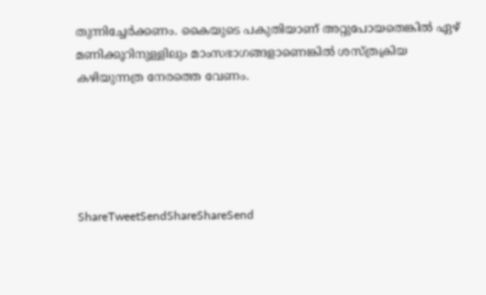തുന്നിച്ചേര്‍ക്കണം. കൈയുടെ പകുതിയാണ് അറ്റുപോയതെങ്കില്‍ ഏഴ് മണിക്കൂറിനുള്ളിലും മാംസഭാഗങ്ങളാണെങ്കില്‍ ശസ്ത്രക്രിയ കഴിയുന്നത്ര നേരത്തെ വേണം.





ShareTweetSendShareShareSend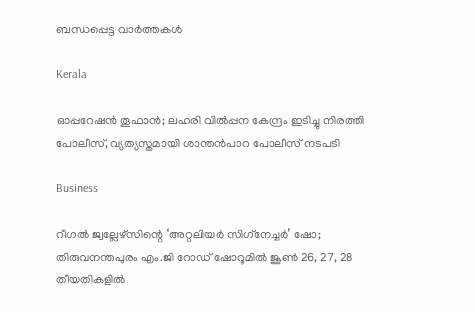ബന്ധപ്പെട്ട വാര്‍ത്തകള്‍

Kerala

ഓപ്പറേഷന്‍ തൂഫാന്‍; ലഹരി വില്‍പ്പന കേന്ദ്രം ഇടിച്ചു നിരത്തി പോലീസ്, വ്യത്യസ്തമായി ശാന്തന്‍പാറ പോലീസ് നടപടി

Business

റീഗല്‍ ജ്വല്ലേഴ്സിന്റെ ‘അറ്റലിയര്‍ സിഗ്‌നേച്ചര്‍’ ഷോ; തിരുവനന്തപുരം എം.ജി റോഡ് ഷോറൂമില്‍ ജൂണ്‍ 26, 27, 28 തീയതികളില്‍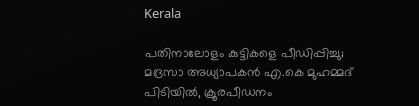Kerala

പതിനാലോളം കുട്ടികളെ പീഡിപ്പിച്ചു; മദ്രസാ അധ്യാപകൻ എ.കെ മുഹമ്മദ് പിടിയിൽ, ക്രൂരപീഡനം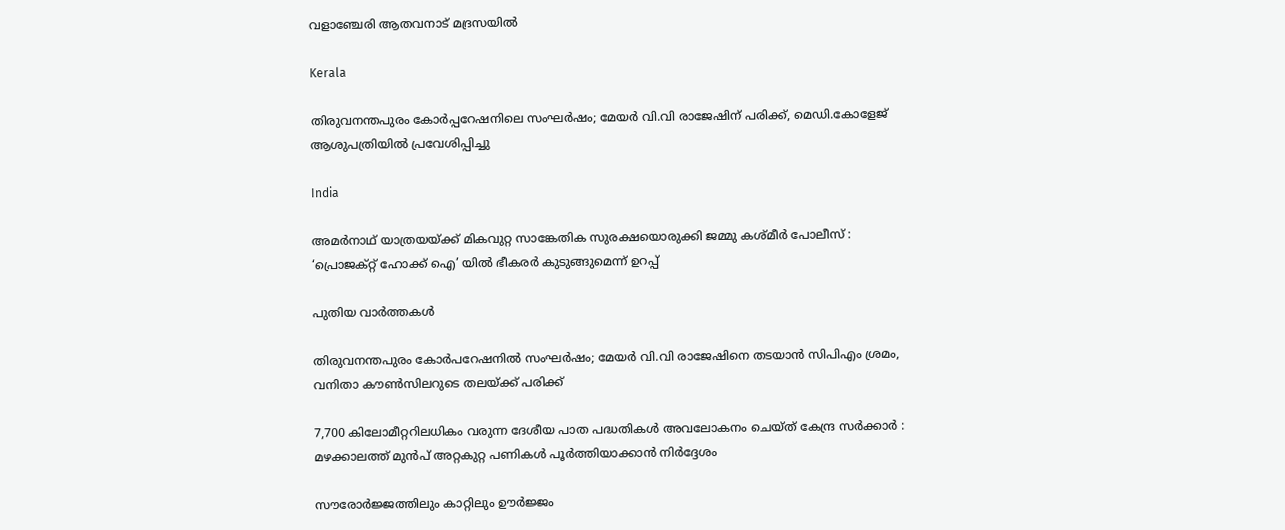വളാഞ്ചേരി ആതവനാട് മദ്രസയിൽ

Kerala

തിരുവനന്തപുരം കോർപ്പറേഷനിലെ സംഘർഷം; മേയർ വി.വി രാജേഷിന് പരിക്ക്, മെഡി.കോളേജ് ആശുപത്രിയിൽ പ്രവേശിപ്പിച്ചു

India

അമർനാഥ് യാത്രയയ്‌ക്ക് മികവുറ്റ സാങ്കേതിക സുരക്ഷയൊരുക്കി ജമ്മു കശ്മീർ പോലീസ് : ‘പ്രൊജക്റ്റ് ഹോക്ക് ഐ’ യിൽ ഭീകരർ കുടുങ്ങുമെന്ന് ഉറപ്പ്

പുതിയ വാര്‍ത്തകള്‍

തിരുവനന്തപുരം കോർപറേഷനിൽ സംഘർഷം; മേയർ വി.വി രാജേഷിനെ തടയാൻ സിപിഎം ശ്രമം, വനിതാ കൗൺസിലറുടെ തലയ്‌ക്ക് പരിക്ക്

7,700 കിലോമീറ്ററിലധികം വരുന്ന ദേശീയ പാത പദ്ധതികൾ അവലോകനം ചെയ്ത് കേന്ദ്ര സർക്കാർ : മഴക്കാലത്ത് മുൻപ് അറ്റകുറ്റ പണികൾ പൂർത്തിയാക്കാൻ നിർദ്ദേശം

സൗരോർജ്ജത്തിലും കാറ്റിലും ഊർജ്ജം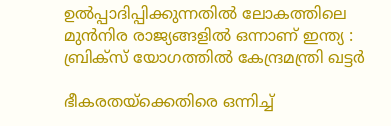ഉൽപ്പാദിപ്പിക്കുന്നതിൽ ലോകത്തിലെ മുൻനിര രാജ്യങ്ങളിൽ ഒന്നാണ് ഇന്ത്യ : ബ്രിക്സ് യോഗത്തിൽ കേന്ദ്രമന്ത്രി ഖട്ടർ

ഭീകരതയ്‌ക്കെതിരെ ഒന്നിച്ച്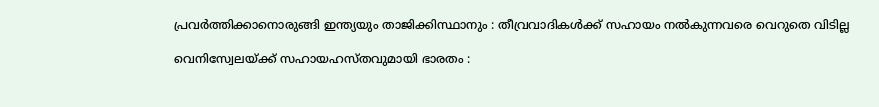പ്രവർത്തിക്കാനൊരുങ്ങി ഇന്ത്യയും താജിക്കിസ്ഥാനും : തീവ്രവാദികൾക്ക് സഹായം നൽകുന്നവരെ വെറുതെ വിടില്ല

വെനിസ്വേലയ്‌ക്ക് സഹായഹസ്തവുമായി ഭാരതം :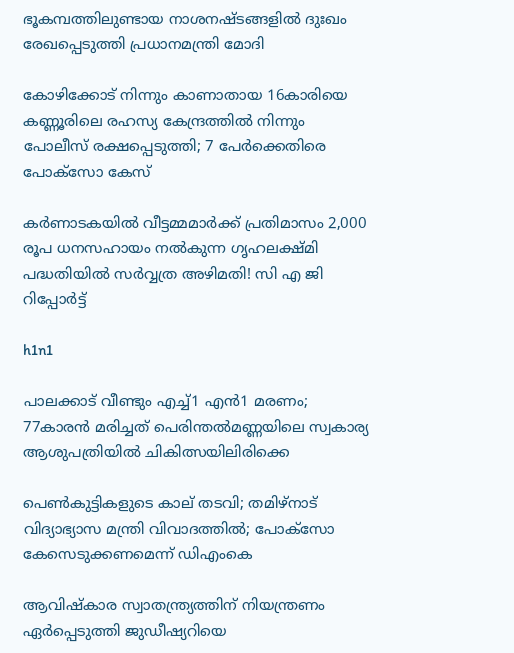ഭൂകമ്പത്തിലുണ്ടായ നാശനഷ്ടങ്ങളിൽ ദുഃഖം രേഖപ്പെടുത്തി പ്രധാനമന്ത്രി മോദി

കോഴിക്കോട് നിന്നും കാണാതായ 16കാരിയെ കണ്ണൂരിലെ രഹസ്യ കേന്ദ്രത്തിൽ നിന്നും പോലീസ് രക്ഷപ്പെടുത്തി; 7 പേർക്കെതിരെ പോക്സോ കേസ്

കർണാടകയിൽ വീട്ടമ്മമാർക്ക് പ്രതിമാസം 2,000 രൂപ ധനസഹായം നൽകുന്ന ഗൃഹലക്ഷ്മി പദ്ധതിയിൽ സർവ്വത്ര അഴിമതി! സി എ ജി റിപ്പോർട്ട്

h1n1

പാലക്കാട് വീണ്ടും എച്ച്1 എൻ1 മരണം; 77കാരൻ മരിച്ചത് പെരിന്തൽമണ്ണയിലെ സ്വകാര്യ ആശുപത്രിയിൽ ചികിത്സയിലിരിക്കെ

പെണ്‍കുട്ടികളുടെ കാല് തടവി; തമിഴ്‌നാട് വിദ്യാഭ്യാസ മന്ത്രി വിവാദത്തില്‍; പോക്‌സോ കേസെടുക്കണമെന്ന് ഡിഎംകെ

ആവിഷ്‌കാര സ്വാതന്ത്ര്യത്തിന് നിയന്ത്രണം ഏർപ്പെടുത്തി ജുഡീഷ്യറിയെ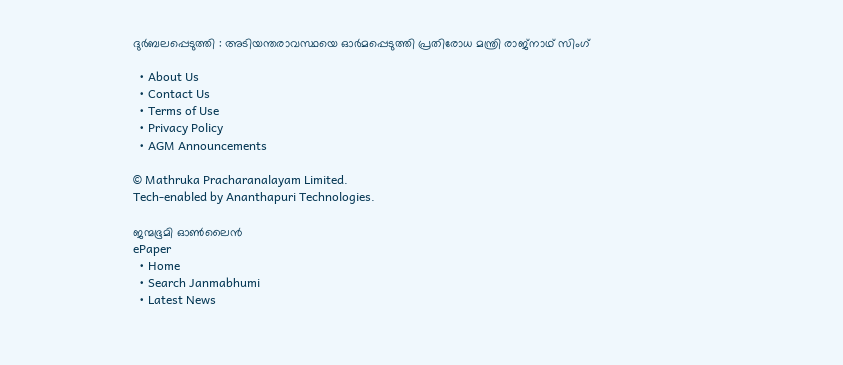ദുർബലപ്പെടുത്തി : അടിയന്തരാവസ്ഥയെ ഓർമപ്പെടുത്തി പ്രതിരോധ മന്ത്രി രാജ്‌നാഥ് സിംഗ്

  • About Us
  • Contact Us
  • Terms of Use
  • Privacy Policy
  • AGM Announcements

© Mathruka Pracharanalayam Limited.
Tech-enabled by Ananthapuri Technologies.

ജന്മഭൂമി ഓണ്‍ലൈന്‍
ePaper
  • Home
  • Search Janmabhumi
  • Latest News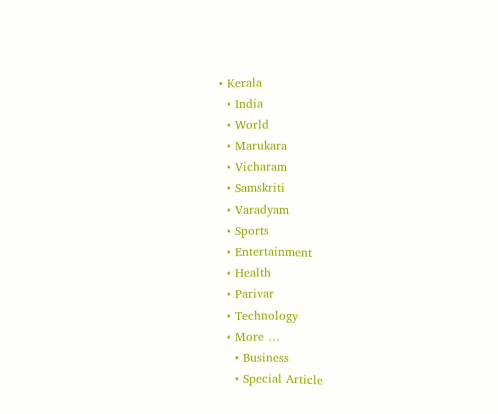• Kerala
  • India
  • World
  • Marukara
  • Vicharam
  • Samskriti
  • Varadyam
  • Sports
  • Entertainment
  • Health
  • Parivar
  • Technology
  • More …
    • Business
    • Special Article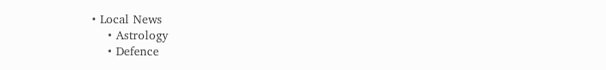• Local News
    • Astrology
    • Defence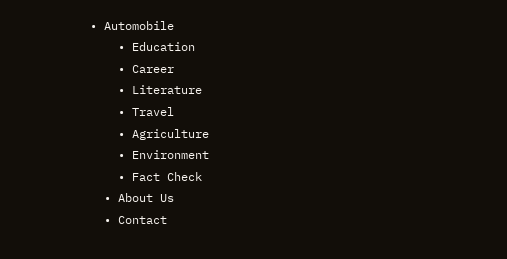• Automobile
    • Education
    • Career
    • Literature
    • Travel
    • Agriculture
    • Environment
    • Fact Check
  • About Us
  • Contact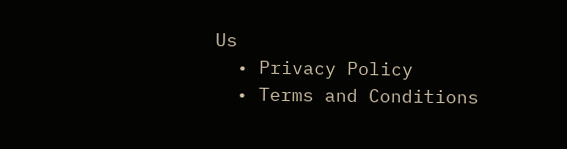Us
  • Privacy Policy
  • Terms and Conditions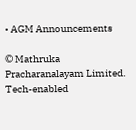• AGM Announcements

© Mathruka Pracharanalayam Limited.
Tech-enabled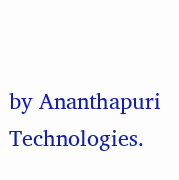by Ananthapuri Technologies.